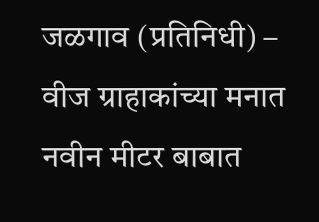जळगाव (प्रतिनिधी) – वीज ग्राहाकांच्या मनात नवीन मीटर बाबात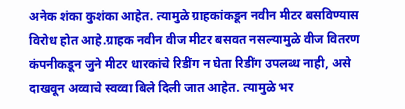अनेक शंका कुशंका आहेत. त्यामुळे ग्राहकांकडून नवीन मीटर बसविण्यास विरोध होत आहे.ग्राहक नवीन वीज मीटर बसवत नसल्यामुळे वीज वितरण कंपनीकडून जुने मीटर धारकांचे रिडींग न घेता रिडींग उपलब्ध नाही, असे दाखवून अव्वाचे स्वव्वा बिले दिली जात आहेत. त्यामुळे भर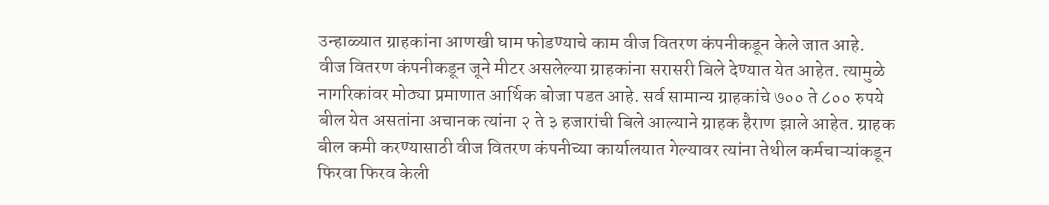उन्हाळ्यात ग्राहकांना आणखी घाम फोडण्याचे काम वीज वितरण कंपनीकडून केले जात आहे.
वीज वितरण कंपनीकडून जूने मीटर असलेल्या ग्राहकांना सरासरी बिले देण्यात येत आहेत. त्यामुळे नागरिकांवर मोठ्या प्रमाणात आर्थिक बोजा पडत आहे. सर्व सामान्य ग्राहकांचे ७०० ते ८०० रुपये बील येत असतांना अचानक त्यांना २ ते ३ हजारांची बिले आल्याने ग्राहक हैराण झाले आहेत. ग्राहक बील कमी करण्यासाठी वीज वितरण कंपनीच्या कार्यालयात गेल्यावर त्यांना तेथील कर्मचाऱ्यांकडून फिरवा फिरव केली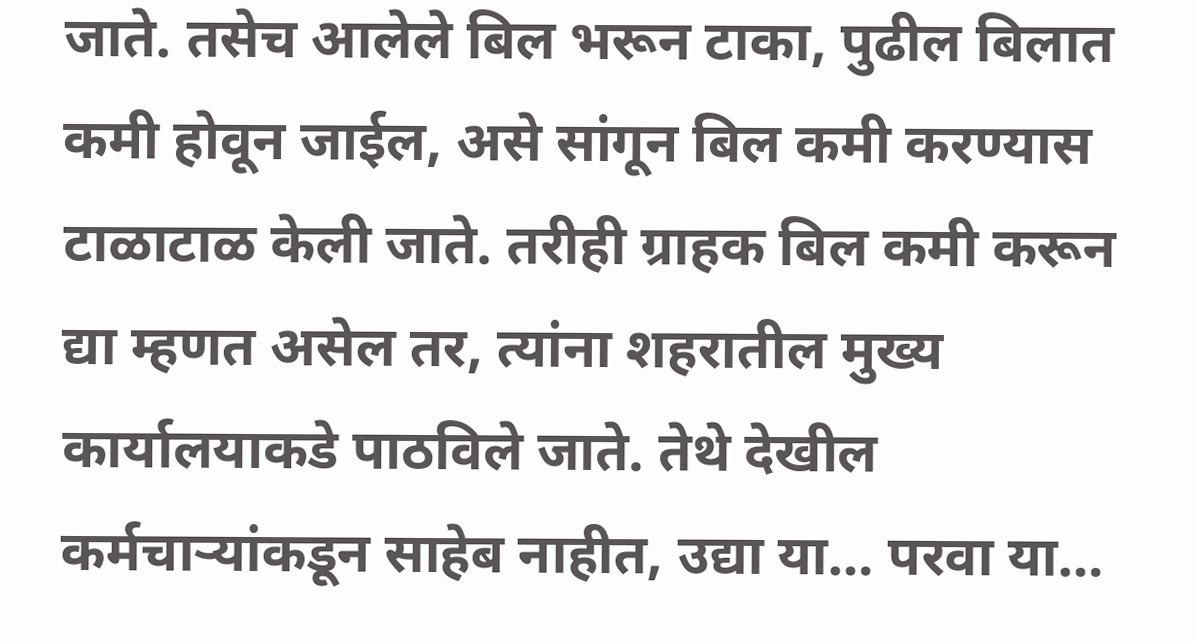जाते. तसेच आलेले बिल भरून टाका, पुढील बिलात कमी होवून जाईल, असे सांगून बिल कमी करण्यास टाळाटाळ केली जाते. तरीही ग्राहक बिल कमी करून द्या म्हणत असेल तर, त्यांना शहरातील मुख्य कार्यालयाकडे पाठविले जाते. तेथे देखील कर्मचाऱ्यांकडून साहेब नाहीत, उद्या या… परवा या…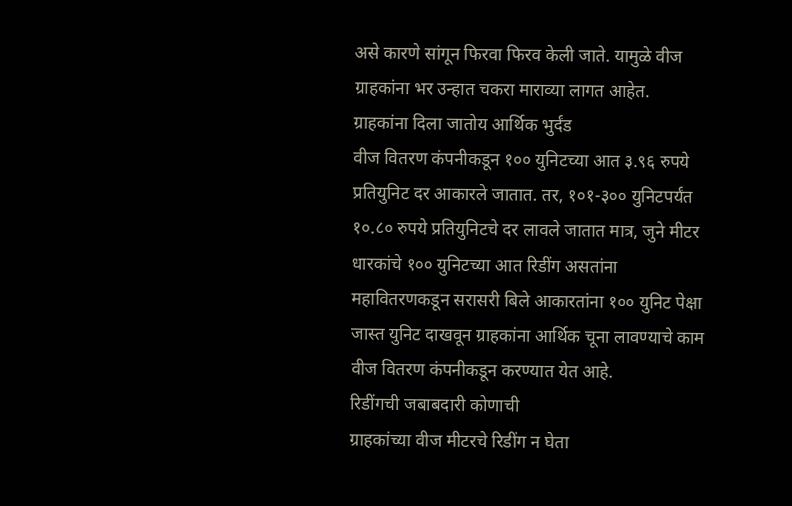असे कारणे सांगून फिरवा फिरव केली जाते. यामुळे वीज ग्राहकांना भर उन्हात चकरा माराव्या लागत आहेत.
ग्राहकांना दिला जातोय आर्थिक भुर्दंड
वीज वितरण कंपनीकडून १०० युनिटच्या आत ३.९६ रुपये प्रतियुनिट दर आकारले जातात. तर, १०१-३०० युनिटपर्यंत १०.८० रुपये प्रतियुनिटचे दर लावले जातात मात्र, जुने मीटर धारकांचे १०० युनिटच्या आत रिडींग असतांना महावितरणकडून सरासरी बिले आकारतांना १०० युनिट पेक्षा जास्त युनिट दाखवून ग्राहकांना आर्थिक चूना लावण्याचे काम वीज वितरण कंपनीकडून करण्यात येत आहे.
रिडींगची जबाबदारी कोणाची
ग्राहकांच्या वीज मीटरचे रिडींग न घेता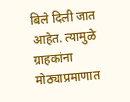बिले दिली जात आहेत. त्यामुळे ग्राहकांना मोठ्याप्रमाणात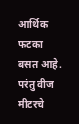आर्थिक फटका बसत आहे. परंतु वीज मीटरचे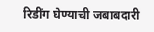रिडींग घेण्याची जबाबदारी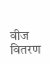वीज वितरण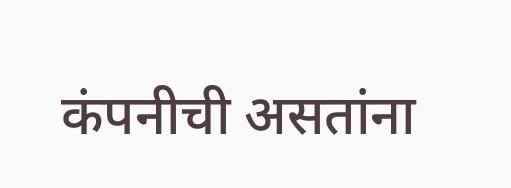कंपनीची असतांना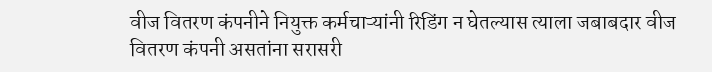वीज वितरण कंपनीने नियुक्त कर्मचाऱ्यांनी रिडिंग न घेतल्यास त्याला जबाबदार वीज वितरण कंपनी असतांना सरासरी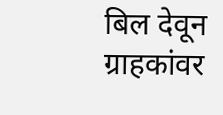बिल देवून ग्राहकांवर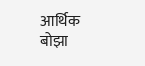आर्थिक बोझा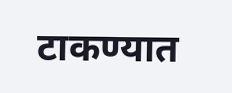टाकण्यात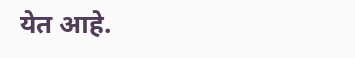येत आहे.